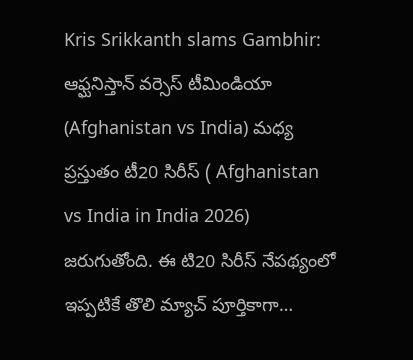Kris Srikkanth slams Gambhir: ఆఫ్ఘనిస్తాన్ వర్సెస్ టీమిండియా (Afghanistan vs India) మధ్య ప్రస్తుతం టీ20 సిరీస్ ( Afghanistan vs India in India 2026) జరుగుతోంది. ఈ టి20 సిరీస్ నేపథ్యంలో ఇప్పటికే తొలి మ్యాచ్ పూర్తికాగా…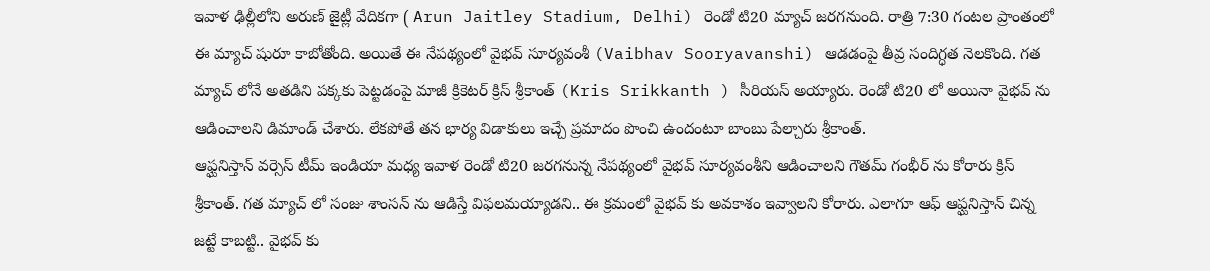ఇవాళ ఢిల్లీలోని అరుణ్ జైట్లీ వేదికగా ( Arun Jaitley Stadium, Delhi) రెండో టి20 మ్యాచ్ జరగనుంది. రాత్రి 7:30 గంటల ప్రాంతంలో ఈ మ్యాచ్ షురూ కాబోతోంది. అయితే ఈ నేపథ్యంలో వైభవ్ సూర్యవంశీ (Vaibhav Sooryavanshi) ఆడడంపై తీవ్ర సందిగ్ధత నెలకొంది. గత మ్యాచ్ లోనే అతడిని పక్కకు పెట్టడంపై మాజీ క్రికెటర్ క్రిస్ శ్రీకాంత్ (Kris Srikkanth ) సీరియస్ అయ్యారు. రెండో టి20 లో అయినా వైభవ్ ను ఆడించాలని డిమాండ్ చేశారు. లేకపోతే తన భార్య విడాకులు ఇచ్చే ప్రమాదం పొంచి ఉందంటూ బాంబు పేల్చారు శ్రీకాంత్.
ఆఫ్ఘనిస్తాన్ వర్సెస్ టీమ్ ఇండియా మధ్య ఇవాళ రెండో టి20 జరగనున్న నేపథ్యంలో వైభవ్ సూర్యవంశీని ఆడించాలని గౌతమ్ గంభీర్ ను కోరారు క్రిస్ శ్రీకాంత్. గత మ్యాచ్ లో సంజు శాంసన్ ను ఆడిస్తే విఫలమయ్యాడని.. ఈ క్రమంలో వైభవ్ కు అవకాశం ఇవ్వాలని కోరారు. ఎలాగూ ఆఫ్ ఆఫ్ఘనిస్తాన్ చిన్న జట్టే కాబట్టి.. వైభవ్ కు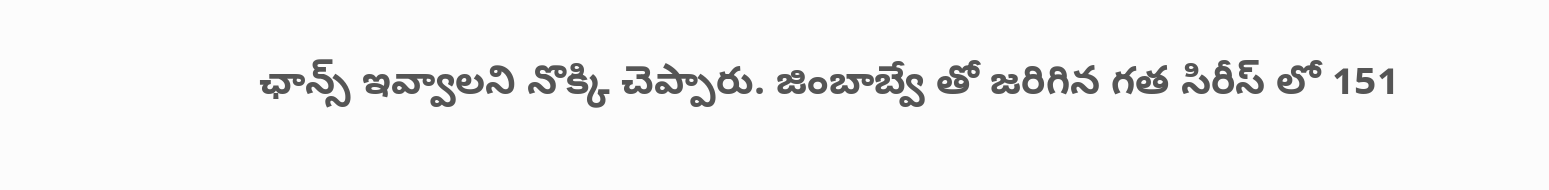ఛాన్స్ ఇవ్వాలని నొక్కి చెప్పారు. జింబాబ్వే తో జరిగిన గత సిరీస్ లో 151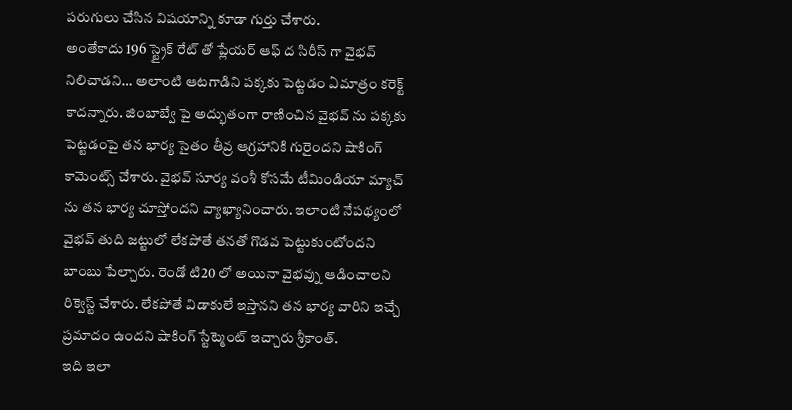పరుగులు చేసిన విషయాన్ని కూడా గుర్తు చేశారు.
అంతేకాదు 196 స్ట్రైక్ రేట్ తో ప్లేయర్ ఆఫ్ ద సిరీస్ గా వైభవ్ నిలిచాడని… అలాంటి ఆటగాడిని పక్కకు పెట్టడం ఏమాత్రం కరెక్ట్ కాదన్నారు. జింబాబ్వే పై అద్భుతంగా రాణించిన వైభవ్ ను పక్కకు పెట్టడంపై తన భార్య సైతం తీవ్ర ఆగ్రహానికి గురైందని షాకింగ్ కామెంట్స్ చేశారు. వైభవ్ సూర్య వంశీ కోసమే టీమిండియా మ్యాచ్ ను తన భార్య చూస్తోందని వ్యాఖ్యానించారు. ఇలాంటి నేపథ్యంలో వైభవ్ తుది జట్టులో లేకపోతే తనతో గొడవ పెట్టుకుంటోందని బాంబు పేల్చారు. రెండో టి20 లో అయినా వైభవ్ను ఆడించాలని రిక్వెస్ట్ చేశారు. లేకపోతే విడాకులే ఇస్తానని తన భార్య వారిని ఇచ్చే ప్రమాదం ఉందని షాకింగ్ స్టేట్మెంట్ ఇచ్చారు శ్రీకాంత్.
ఇది ఇలా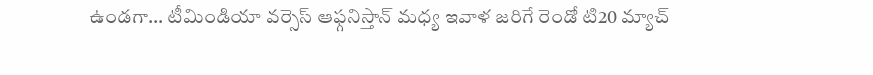ఉండగా… టీమిండియా వర్సెస్ ఆఫ్గనిస్తాన్ మధ్య ఇవాళ జరిగే రెండో టి20 మ్యాచ్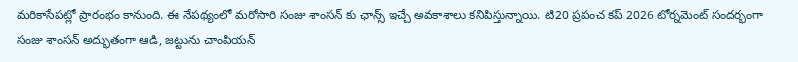మరికాసేపట్లో ప్రారంభం కానుంది. ఈ నేపథ్యంలో మరోసారి సంజు శాంసన్ కు ఛాన్స్ ఇచ్చే అవకాశాలు కనిపిస్తున్నాయి. టి20 ప్రపంచ కప్ 2026 టోర్నమెంట్ సందర్భంగా సంజు శాంసన్ అద్భుతంగా ఆడి, జట్టును చాంపియన్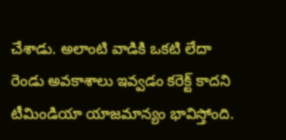చేశాడు. అలాంటి వాడికి ఒకటి లేదా రెండు అవకాశాలు ఇవ్వడం కరెక్ట్ కాదని టీమిండియా యాజమాన్యం భావిస్తోంది.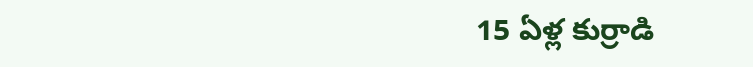15 ఏళ్ల కుర్రాడి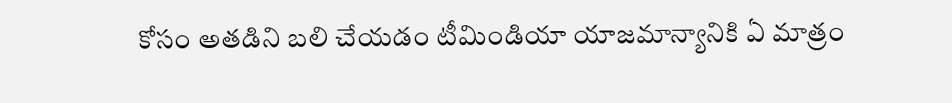కోసం అతడిని బలి చేయడం టీమిండియా యాజమాన్యానికి ఏ మాత్రం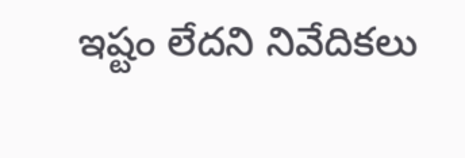ఇష్టం లేదని నివేదికలు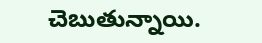చెబుతున్నాయి.